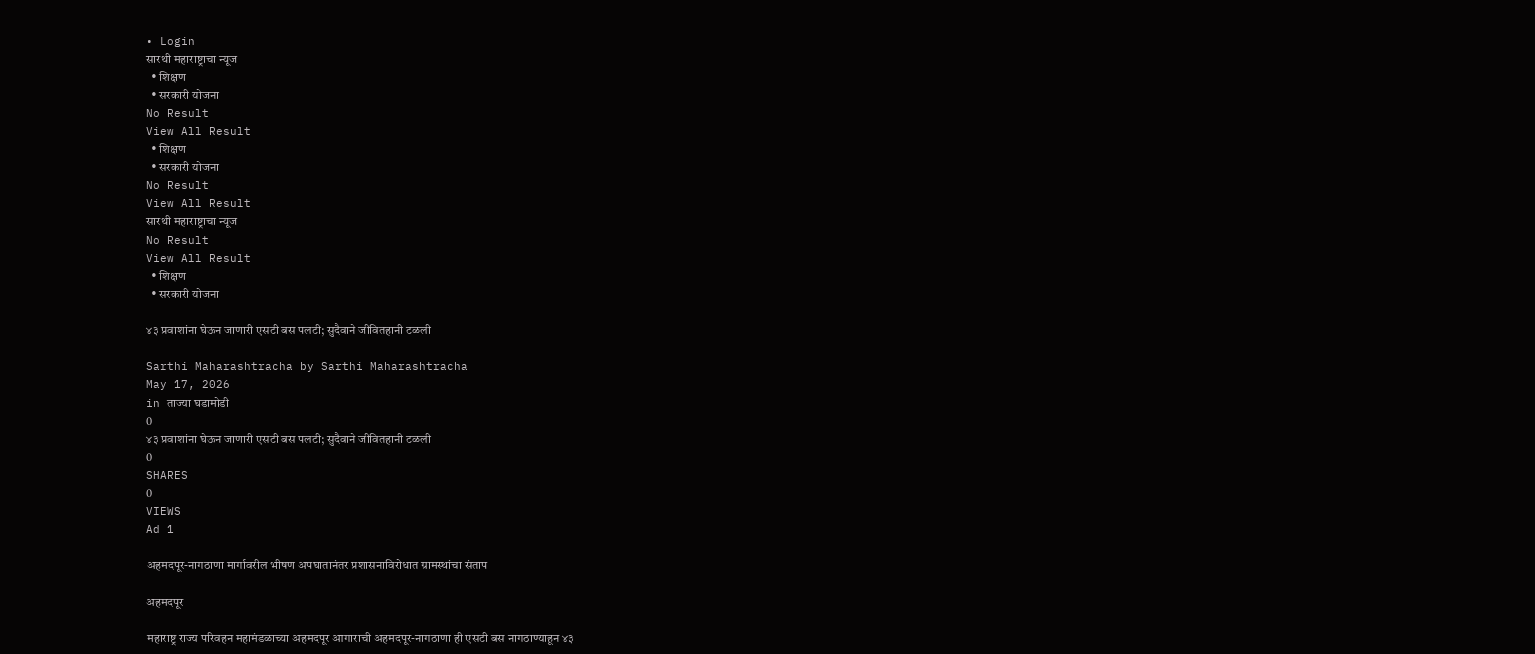• Login
सारथी महाराष्ट्राचा न्यूज
  • शिक्षण
  • सरकारी योजना
No Result
View All Result
  • शिक्षण
  • सरकारी योजना
No Result
View All Result
सारथी महाराष्ट्राचा न्यूज
No Result
View All Result
  • शिक्षण
  • सरकारी योजना

४३ प्रवाशांना घेऊन जाणारी एसटी बस पलटी; सुदैवाने जीवितहानी टळली

Sarthi Maharashtracha by Sarthi Maharashtracha
May 17, 2026
in ताज्या घडामोडी
0
४३ प्रवाशांना घेऊन जाणारी एसटी बस पलटी; सुदैवाने जीवितहानी टळली
0
SHARES
0
VIEWS
Ad 1

अहमदपूर-नागठाणा मार्गावरील भीषण अपघातानंतर प्रशासनाविरोधात ग्रामस्थांचा संताप

अहमदपूर

महाराष्ट्र राज्य परिवहन महामंडळाच्या अहमदपूर आगाराची अहमदपूर-नागठाणा ही एसटी बस नागठाण्याहून ४३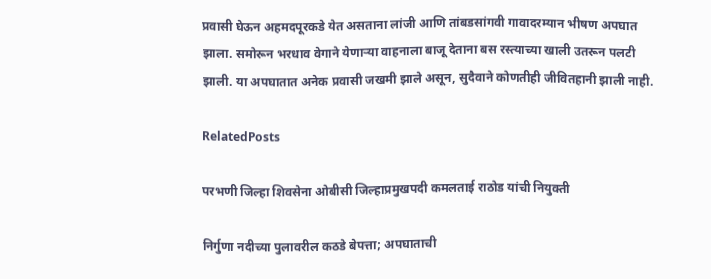प्रवासी घेऊन अहमदपूरकडे येत असताना लांजी आणि तांबडसांगवी गावादरम्यान भीषण अपघात झाला. समोरून भरधाव वेगाने येणाऱ्या वाहनाला बाजू देताना बस रस्त्याच्या खाली उतरून पलटी झाली. या अपघातात अनेक प्रवासी जखमी झाले असून, सुदैवाने कोणतीही जीवितहानी झाली नाही.

RelatedPosts

परभणी जिल्हा शिवसेना ओबीसी जिल्हाप्रमुखपदी कमलताई राठोड यांची नियुक्ती

निर्गुणा नदीच्या पुलावरील कठडे बेपत्ता; अपघाताची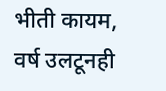भीती कायम, वर्ष उलटूनही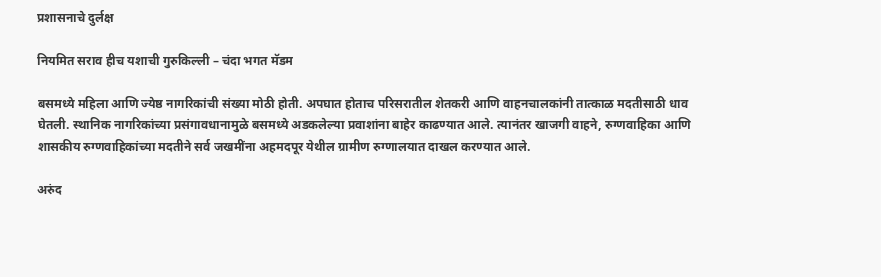प्रशासनाचे दुर्लक्ष

नियमित सराव हीच यशाची गुरुकिल्ली – चंदा भगत मॅडम

बसमध्ये महिला आणि ज्येष्ठ नागरिकांची संख्या मोठी होती. अपघात होताच परिसरातील शेतकरी आणि वाहनचालकांनी तात्काळ मदतीसाठी धाव घेतली. स्थानिक नागरिकांच्या प्रसंगावधानामुळे बसमध्ये अडकलेल्या प्रवाशांना बाहेर काढण्यात आले. त्यानंतर खाजगी वाहने, रुग्णवाहिका आणि शासकीय रुग्णवाहिकांच्या मदतीने सर्व जखमींना अहमदपूर येथील ग्रामीण रुग्णालयात दाखल करण्यात आले.

अरुंद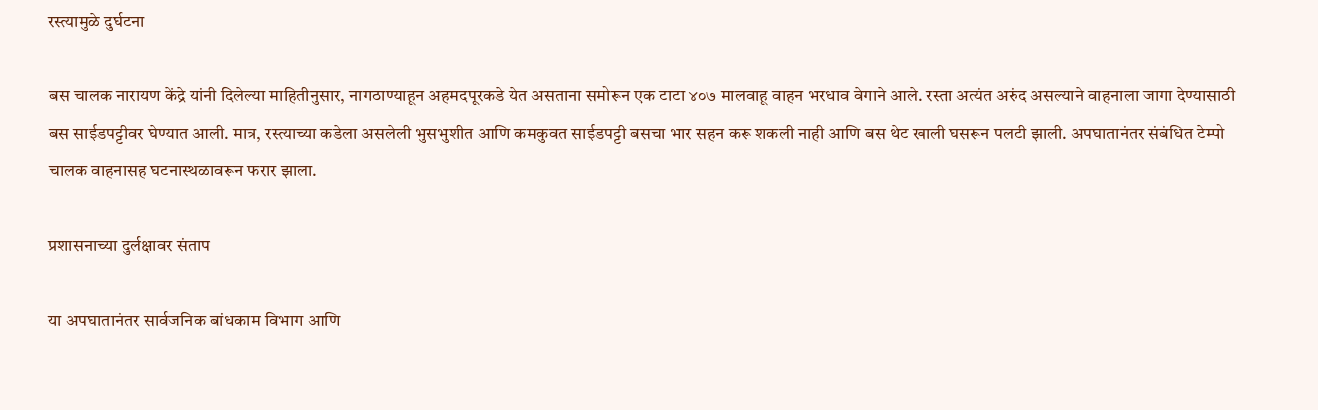रस्त्यामुळे दुर्घटना

बस चालक नारायण केंद्रे यांनी दिलेल्या माहितीनुसार, नागठाण्याहून अहमदपूरकडे येत असताना समोरून एक टाटा ४०७ मालवाहू वाहन भरधाव वेगाने आले. रस्ता अत्यंत अरुंद असल्याने वाहनाला जागा देण्यासाठी बस साईडपट्टीवर घेण्यात आली. मात्र, रस्त्याच्या कडेला असलेली भुसभुशीत आणि कमकुवत साईडपट्टी बसचा भार सहन करू शकली नाही आणि बस थेट खाली घसरून पलटी झाली. अपघातानंतर संबंधित टेम्पो चालक वाहनासह घटनास्थळावरून फरार झाला.

प्रशासनाच्या दुर्लक्षावर संताप

या अपघातानंतर सार्वजनिक बांधकाम विभाग आणि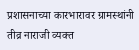प्रशासनाच्या कारभारावर ग्रामस्थांनी तीव्र नाराजी व्यक्त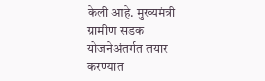केली आहे. मुख्यमंत्री ग्रामीण सडक योजनेअंतर्गत तयार करण्यात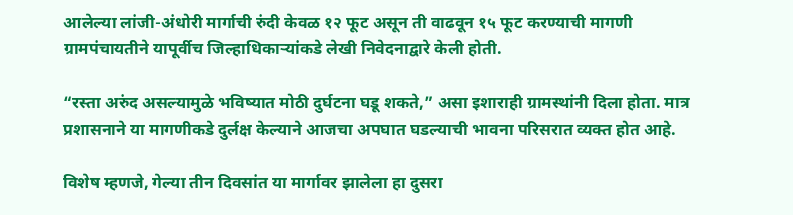आलेल्या लांजी-अंधोरी मार्गाची रुंदी केवळ १२ फूट असून ती वाढवून १५ फूट करण्याची मागणी ग्रामपंचायतीने यापूर्वीच जिल्हाधिकाऱ्यांकडे लेखी निवेदनाद्वारे केली होती.

“रस्ता अरुंद असल्यामुळे भविष्यात मोठी दुर्घटना घडू शकते,” असा इशाराही ग्रामस्थांनी दिला होता. मात्र प्रशासनाने या मागणीकडे दुर्लक्ष केल्याने आजचा अपघात घडल्याची भावना परिसरात व्यक्त होत आहे.

विशेष म्हणजे, गेल्या तीन दिवसांत या मार्गावर झालेला हा दुसरा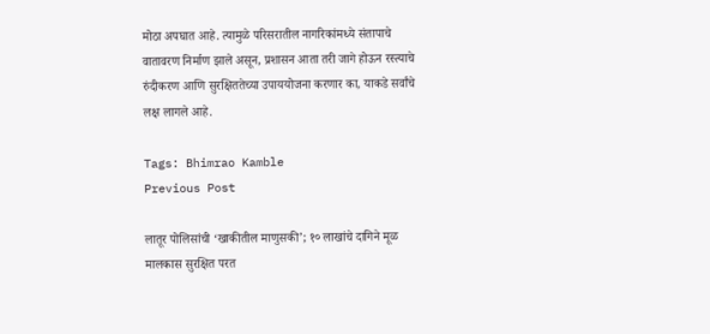मोठा अपघात आहे. त्यामुळे परिसरातील नागरिकांमध्ये संतापाचे वातावरण निर्माण झाले असून, प्रशासन आता तरी जागे होऊन रस्त्याचे रुंदीकरण आणि सुरक्षिततेच्या उपाययोजना करणार का, याकडे सर्वांचे लक्ष लागले आहे.

Tags: Bhimrao Kamble
Previous Post

लातूर पोलिसांची ‘खाकीतील माणुसकी’; १० लाखांचे दागिने मूळ मालकास सुरक्षित परत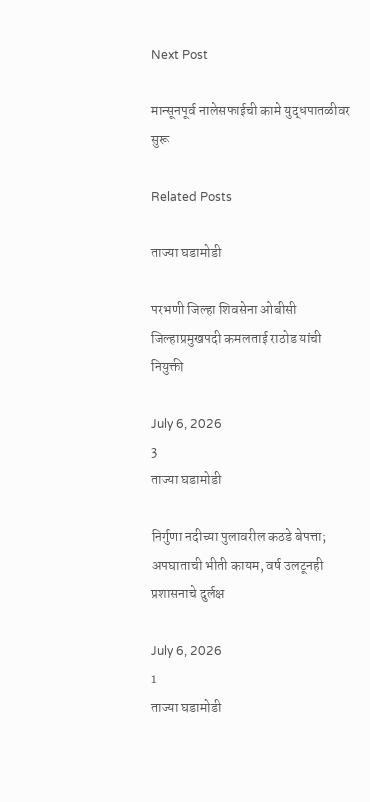Next Post

मान्सूनपूर्व नालेसफाईची कामे युद्धपातळीवर सुरू

Related Posts

ताज्या घडामोडी

परभणी जिल्हा शिवसेना ओबीसी जिल्हाप्रमुखपदी कमलताई राठोड यांची नियुक्ती

July 6, 2026
3
ताज्या घडामोडी

निर्गुणा नदीच्या पुलावरील कठडे बेपत्ता; अपघाताची भीती कायम, वर्ष उलटूनही प्रशासनाचे दुर्लक्ष

July 6, 2026
1
ताज्या घडामोडी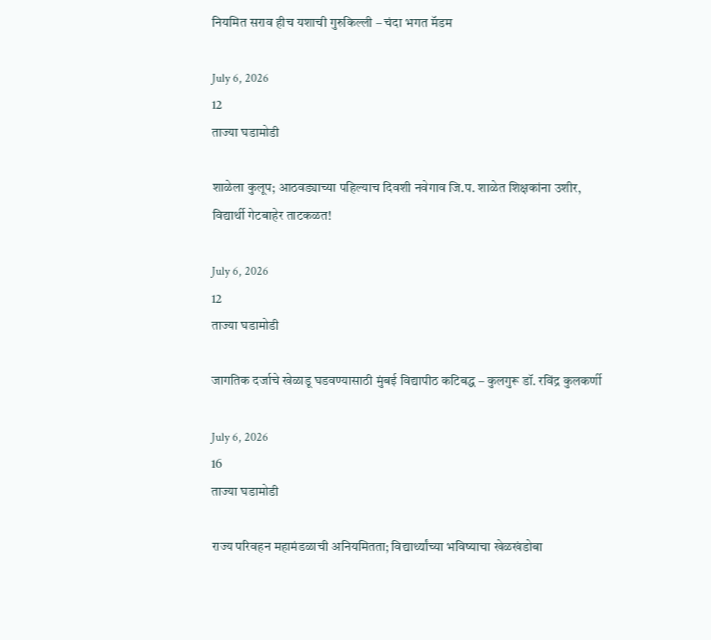नियमित सराव हीच यशाची गुरुकिल्ली – चंदा भगत मॅडम

July 6, 2026
12
ताज्या घडामोडी

शाळेला कुलूप; आठवड्याच्या पहिल्याच दिवशी नवेगाव जि.प. शाळेत शिक्षकांना उशीर, विद्यार्थी गेटबाहेर ताटकळत!

July 6, 2026
12
ताज्या घडामोडी

जागतिक दर्जाचे खेळाडू घडवण्यासाठी मुंबई विद्यापीठ कटिबद्ध – कुलगुरू डॉ. रविंद्र कुलकर्णी

July 6, 2026
16
ताज्या घडामोडी

राज्य परिवहन महामंडळाची अनियमितता; विद्यार्थ्यांच्या भविष्याचा खेळखंडोबा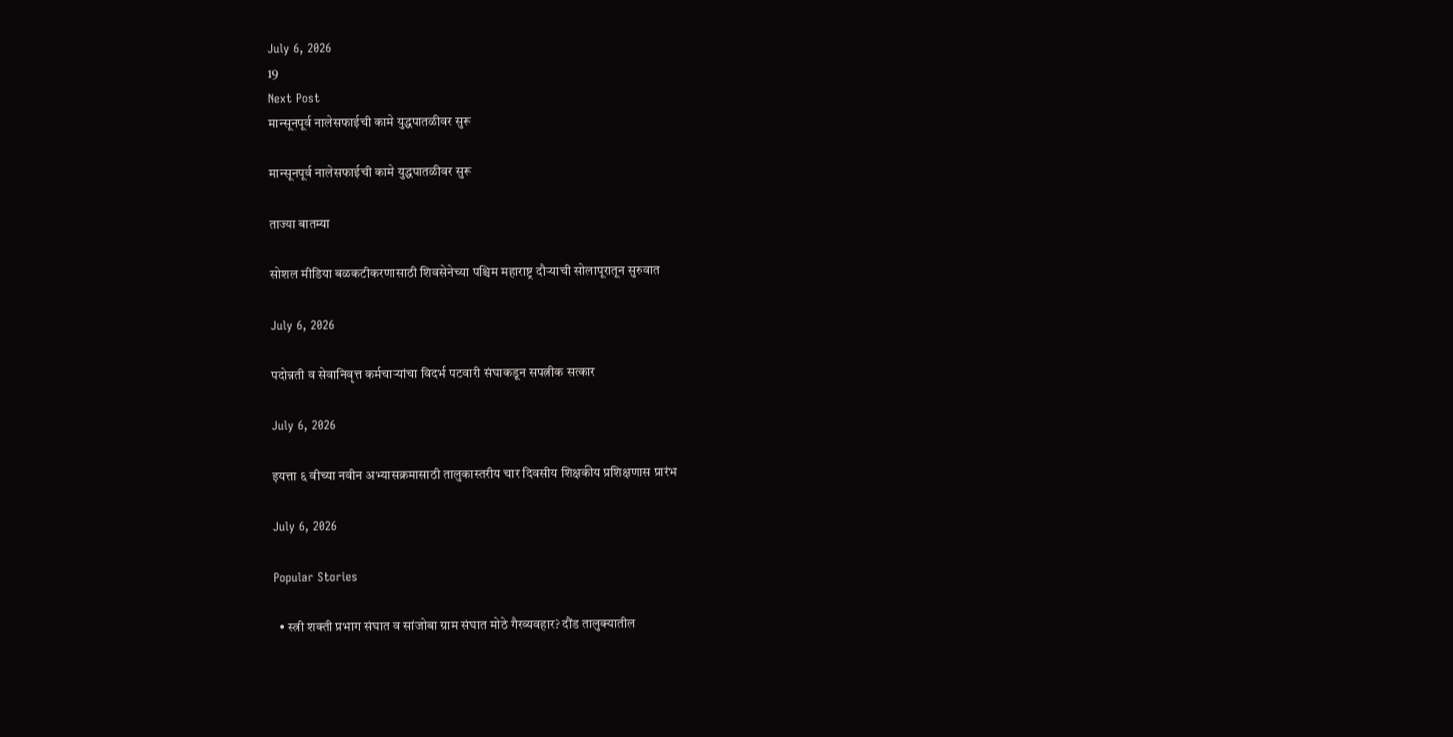July 6, 2026
19
Next Post
मान्सूनपूर्व नालेसफाईची कामे युद्धपातळीवर सुरू

मान्सूनपूर्व नालेसफाईची कामे युद्धपातळीवर सुरू

ताज्या बातम्या

सोशल मीडिया बळकटीकरणासाठी शिवसेनेच्या पश्चिम महाराष्ट्र दौऱ्याची सोलापूरातून सुरुवात

July 6, 2026

पदोन्नती व सेवानिवृत्त कर्मचाऱ्यांचा विदर्भ पटवारी संघाकडून सपत्नीक सत्कार

July 6, 2026

इयत्ता ६ वीच्या नवीन अभ्यासक्रमासाठी तालुकास्तरीय चार दिवसीय शिक्षकीय प्रशिक्षणास प्रारंभ

July 6, 2026

Popular Stories

  • स्त्री शक्ती प्रभाग संघात व सांजोबा ग्राम संघात मोठे गैरव्यवहार? दौंड तालुक्यातील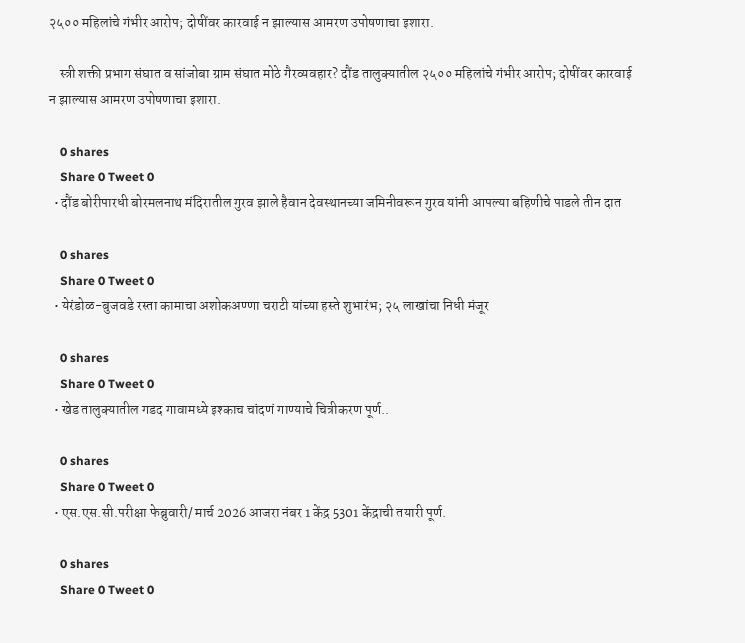२५०० महिलांचे गंभीर आरोप; दोषींवर कारवाई न झाल्यास आमरण उपोषणाचा इशारा.

    स्त्री शक्ती प्रभाग संघात व सांजोबा ग्राम संघात मोठे गैरव्यवहार? दौंड तालुक्यातील २५०० महिलांचे गंभीर आरोप; दोषींवर कारवाई न झाल्यास आमरण उपोषणाचा इशारा.

    0 shares
    Share 0 Tweet 0
  • दौंड बोरीपारधी बोरमलनाथ मंदिरातील गुरव झाले हैवान देवस्थानच्या जमिनीवरून गुरव यांनी आपल्या बहिणीचे पाडले तीन दात

    0 shares
    Share 0 Tweet 0
  • येरंडोळ-बुजवडे रस्ता कामाचा अशोकअण्णा चराटी यांच्या हस्ते शुभारंभ; २५ लाखांचा निधी मंजूर

    0 shares
    Share 0 Tweet 0
  • खेड तालुक्यातील गडद गावामध्ये इश्काच चांदणं गाण्याचे चित्रीकरण पूर्ण..

    0 shares
    Share 0 Tweet 0
  • एस.एस.सी.परीक्षा फेब्रुवारी/ मार्च 2026 आजरा नंबर 1 केंद्र 5301 केंद्राची तयारी पूर्ण.

    0 shares
    Share 0 Tweet 0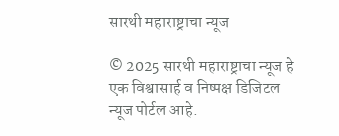सारथी महाराष्ट्राचा न्यूज

© 2025 सारथी महाराष्ट्राचा न्यूज हे एक विश्वासार्ह व निष्पक्ष डिजिटल न्यूज पोर्टल आहे.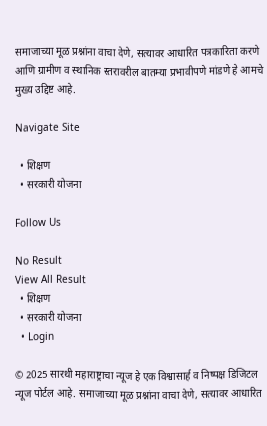समाजाच्या मूळ प्रश्नांना वाचा देणे, सत्यावर आधारित पत्रकारिता करणे आणि ग्रामीण व स्थानिक स्तरावरील बातम्या प्रभावीपणे मांडणे हे आमचे मुख्य उद्दिष्ट आहे.

Navigate Site

  • शिक्षण
  • सरकारी योजना

Follow Us

No Result
View All Result
  • शिक्षण
  • सरकारी योजना
  • Login

© 2025 सारथी महाराष्ट्राचा न्यूज हे एक विश्वासार्ह व निष्पक्ष डिजिटल न्यूज पोर्टल आहे. समाजाच्या मूळ प्रश्नांना वाचा देणे, सत्यावर आधारित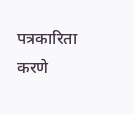पत्रकारिता करणे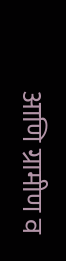आणि ग्रामीण व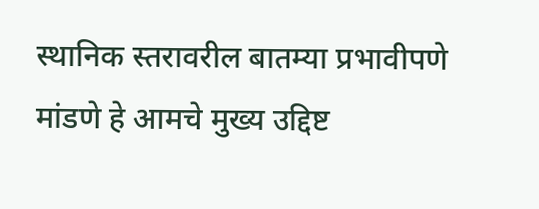स्थानिक स्तरावरील बातम्या प्रभावीपणे मांडणे हे आमचे मुख्य उद्दिष्ट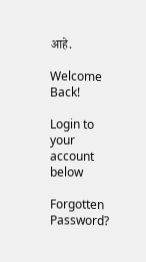आहे.

Welcome Back!

Login to your account below

Forgotten Password?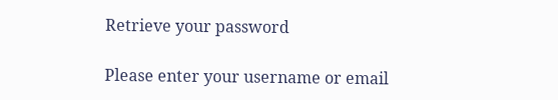Retrieve your password

Please enter your username or email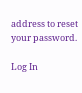address to reset your password.

Log In